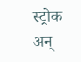स्ट्रोक अन्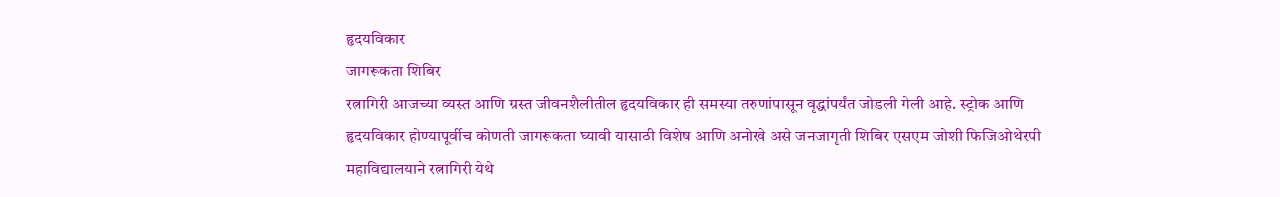हृदयविकार
जागरूकता शिबिर
रत्नागिरी आजच्या व्यस्त आणि ग्रस्त जीवनशैलीतील हृदयविकार ही समस्या तरुणांपासून वृद्धांपर्यंत जोडली गेली आहे. स्ट्रोक आणि हृदयविकार होण्यापूर्वीच कोणती जागरूकता घ्यावी यासाठी विशेष आणि अनोखे असे जनजागृती शिबिर एसएम जोशी फिजिओथेरपी महाविद्यालयाने रत्नागिरी येथे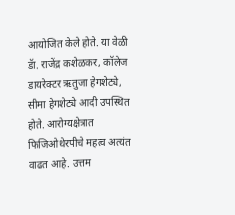आयोजित केले होते. या वेळी डॅा. राजेंद्र कशेळकर, कॉलेज डायरेक्टर ऋतुजा हेगशेट्ये, सीमा हेगशेट्ये आदी उपस्थित होते. आरोग्यक्षेत्रात फिजिओथेरपीचे महत्व अत्यंत वाढत आहे. उत्तम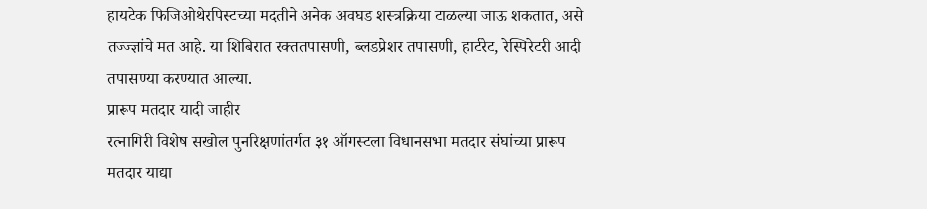हायटेक फिजिओथेरपिस्टच्या मदतीने अनेक अवघड शस्त्रक्रिया टाळल्या जाऊ शकतात, असे तज्ज्ज्ञांचे मत आहे. या शिबिरात रक्ततपासणी, ब्लडप्रेशर तपासणी, हार्टरेट, रेस्पिरेटरी आदी तपासण्या करण्यात आल्या.
प्रारूप मतदार यादी जाहीर
रत्नागिरी विशेष सखोल पुनरिक्षणांतर्गत ३१ ऑगस्टला विधानसभा मतदार संघांच्या प्रारूप मतदार याद्या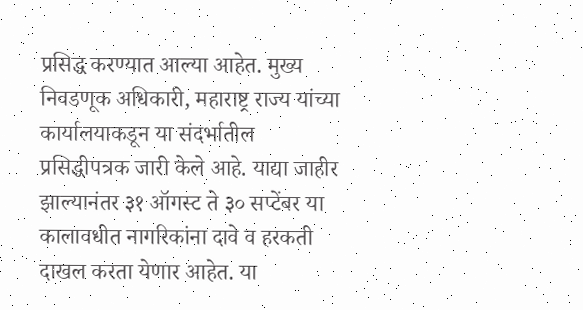प्रसिद्ध करण्यात आल्या आहेत. मुख्य निवडणूक अधिकारी, महाराष्ट्र राज्य यांच्या कार्यालयाकडून या संदर्भातील प्रसिद्धीपत्रक जारी केले आहे. याद्या जाहीर झाल्यानंतर ३१ ऑगस्ट ते ३० सप्टेंबर या कालावधीत नागरिकांना दावे व हरकती दाखल करता येणार आहेत. या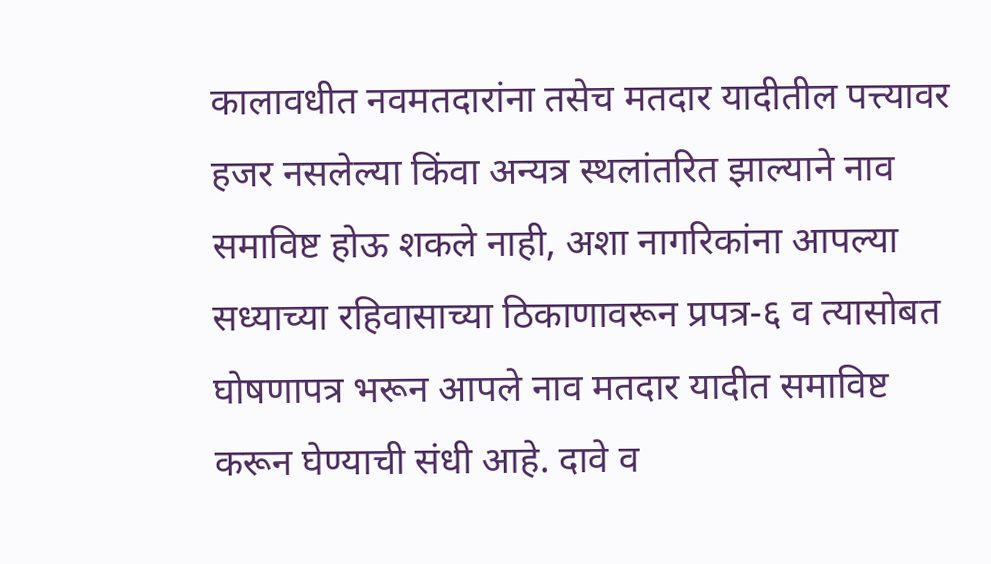कालावधीत नवमतदारांना तसेच मतदार यादीतील पत्त्यावर हजर नसलेल्या किंवा अन्यत्र स्थलांतरित झाल्याने नाव समाविष्ट होऊ शकले नाही, अशा नागरिकांना आपल्या सध्याच्या रहिवासाच्या ठिकाणावरून प्रपत्र-६ व त्यासोबत घोषणापत्र भरून आपले नाव मतदार यादीत समाविष्ट करून घेण्याची संधी आहे. दावे व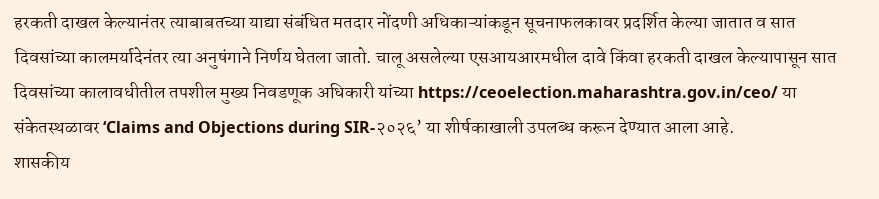हरकती दाखल केल्यानंतर त्याबाबतच्या याद्या संबंधित मतदार नोंदणी अधिकाऱ्यांकडून सूचनाफलकावर प्रदर्शित केल्या जातात व सात दिवसांच्या कालमर्यादेनंतर त्या अनुषंगाने निर्णय घेतला जातो. चालू असलेल्या एसआयआरमधील दावे किंवा हरकती दाखल केल्यापासून सात दिवसांच्या कालावधीतील तपशील मुख्य निवडणूक अधिकारी यांच्या https://ceoelection.maharashtra.gov.in/ceo/ या संकेतस्थळावर ‘Claims and Objections during SIR-२०२६’ या शीर्षकाखाली उपलब्ध करून देण्यात आला आहे.
शासकीय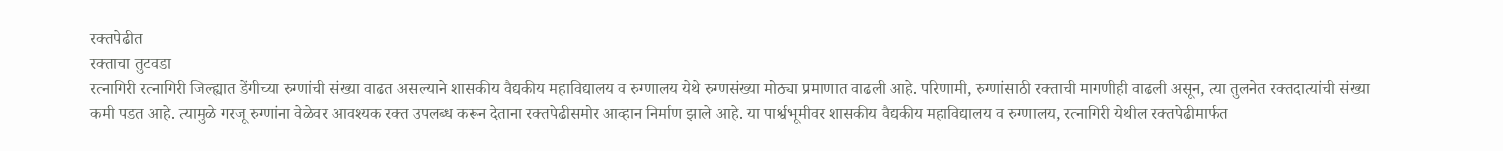रक्तपेढीत
रक्ताचा तुटवडा
रत्नागिरी रत्नागिरी जिल्ह्यात डेंगीच्या रुग्णांची संख्या वाढत असल्याने शासकीय वैद्यकीय महाविद्यालय व रुग्णालय येथे रुग्णसंख्या मोठ्या प्रमाणात वाढली आहे. परिणामी, रुग्णांसाठी रक्ताची मागणीही वाढली असून, त्या तुलनेत रक्तदात्यांची संख्या कमी पडत आहे. त्यामुळे गरजू रुग्णांना वेळेवर आवश्यक रक्त उपलब्ध करून देताना रक्तपेढीसमोर आव्हान निर्माण झाले आहे. या पार्श्वभूमीवर शासकीय वैद्यकीय महाविद्यालय व रुग्णालय, रत्नागिरी येथील रक्तपेढीमार्फत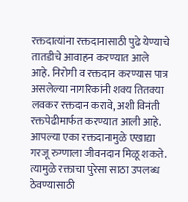रक्तदात्यांना रक्तदानासाठी पुढे येण्याचे तातडीचे आवाहन करण्यात आले आहे. निरोगी व रक्तदान करण्यास पात्र असलेल्या नागरिकांनी शक्य तितक्या लवकर रक्तदान करावे, अशी विनंती रक्तपेढीमार्फत करण्यात आली आहे. आपल्या एका रक्तदानामुळे एखाद्या गरजू रुग्णाला जीवनदान मिळू शकते. त्यामुळे रक्ताचा पुरेसा साठा उपलब्ध ठेवण्यासाठी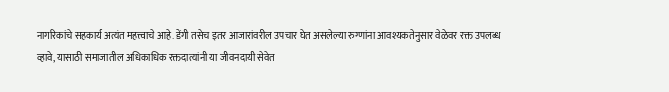नागरिकांचे सहकार्य अत्यंत महत्त्वाचे आहे. डेंगी तसेच इतर आजारांवरील उपचार घेत असलेल्या रुग्णांना आवश्यकतेनुसार वेळेवर रक्त उपलब्ध व्हावे, यासाठी समाजातील अधिकाधिक रक्तदात्यांनी या जीवनदायी सेवेत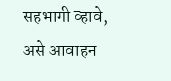सहभागी व्हावे, असे आवाहन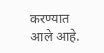करण्यात आले आहे.